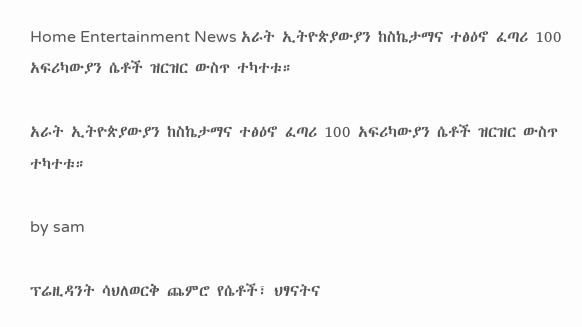Home Entertainment News አራት ኢትዮጵያውያን ከስኬታማና ተፅዕኖ ፈጣሪ 100 አፍሪካውያን ሴቶች ዝርዝር ውስጥ ተካተቱ።

አራት ኢትዮጵያውያን ከስኬታማና ተፅዕኖ ፈጣሪ 100 አፍሪካውያን ሴቶች ዝርዝር ውስጥ ተካተቱ።

by sam

ፕሬዚዳንት ሳህለወርቅ ጨምሮ የሴቶች፣ ህፃናትና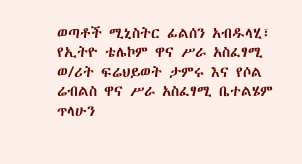ወጣቶች ሚኒስትር ፊልሰን አብዱላሂ፣ የኢትዮ ቴሌኮም ዋና ሥራ አስፈፃሚ ወ/ሪት ፍሬህይወት ታምሩ እና የሶል ሬብልስ ዋና ሥራ አስፈፃሚ ቤተልሄም ጥላሁን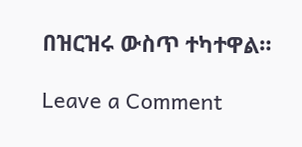በዝርዝሩ ውስጥ ተካተዋል።

Leave a Comment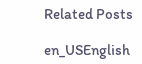Related Posts

en_USEnglish